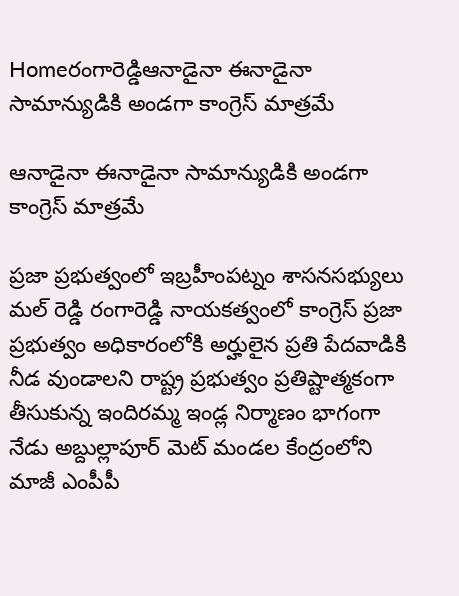Homeరంగారెడ్డిఆనాడైనా ఈనాడైనా సామాన్యుడికి అండగా కాంగ్రెస్ మాత్రమే

ఆనాడైనా ఈనాడైనా సామాన్యుడికి అండగా కాంగ్రెస్ మాత్రమే

ప్రజా ప్రభుత్వంలో ఇబ్రహీంపట్నం శాసనసభ్యులు మల్ రెడ్డి రంగారెడ్డి నాయకత్వంలో కాంగ్రెస్ ప్రజా ప్రభుత్వం అధికారంలోకి అర్హులైన ప్రతి పేదవాడికి నీడ వుండాలని రాష్ట్ర ప్రభుత్వం ప్రతిష్టాత్మకంగా తీసుకున్న ఇందిరమ్మ ఇండ్ల నిర్మాణం భాగంగా నేడు అబ్దుల్లాపూర్ మెట్ మండల కేంద్రంలోని మాజీ ఎంపీపీ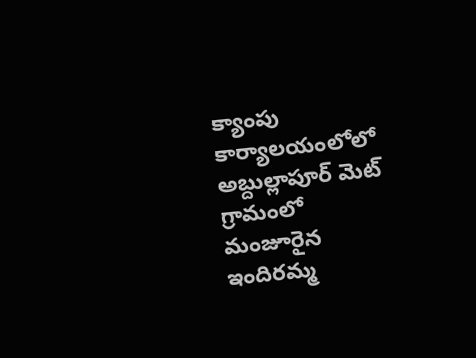క్యాంపు కార్యాలయంలోలో అబ్దుల్లాపూర్ మెట్ గ్రామంలో మంజూరైన ఇందిరమ్మ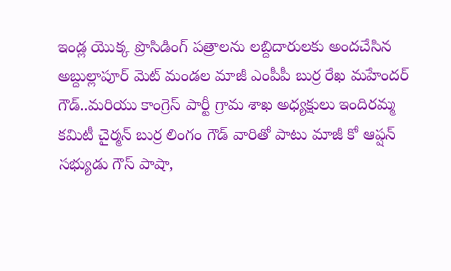ఇండ్ల యొక్క ప్రొసిడింగ్ పత్రాలను లబ్దిదారులకు అందచేసిన అబ్దుల్లాపూర్ మెట్ మండల మాజీ ఎంపీపీ బుర్ర రేఖ మహేందర్ గౌడ్..మరియు కాంగ్రెస్ పార్టీ గ్రామ శాఖ అధ్యక్షులు ఇందిరమ్మ కమిటీ చైర్మన్ బుర్ర లింగం గౌడ్ వారితో పాటు మాజీ కో ఆప్షన్ సభ్యుడు గౌస్ పాషా,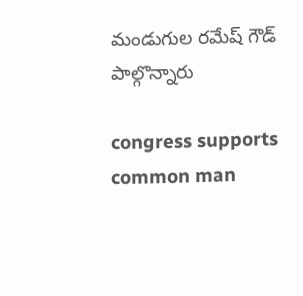మండుగుల రమేష్ గౌడ్ పాల్గొన్నారు

congress supports common man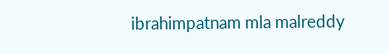ibrahimpatnam mla malreddy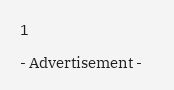1

- Advertisement -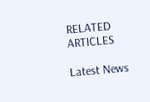RELATED ARTICLES

Latest News